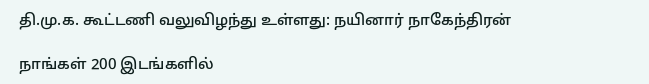தி.மு.க. கூட்டணி வலுவிழந்து உள்ளது: நயினார் நாகேந்திரன்

நாங்கள் 200 இடங்களில்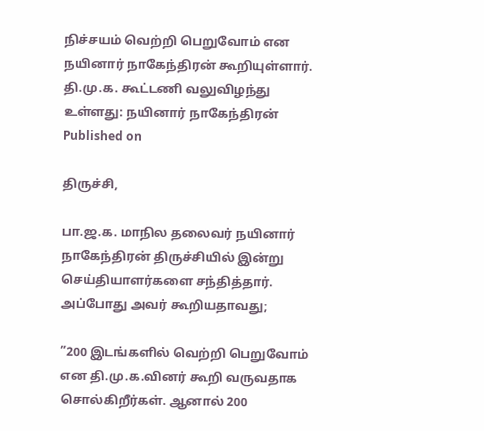நிச்சயம் வெற்றி பெறுவோம் என நயினார் நாகேந்திரன் கூறியுள்ளார்.
தி.மு.க. கூட்டணி வலுவிழந்து உள்ளது: நயினார் நாகேந்திரன்
Published on

திருச்சி,

பா.ஜ.க. மாநில தலைவர் நயினார் நாகேந்திரன் திருச்சியில் இன்று செய்தியாளர்களை சந்தித்தார். அப்போது அவர் கூறியதாவது;

”200 இடங்களில் வெற்றி பெறுவோம் என தி.மு.க.வினர் கூறி வருவதாக சொல்கிறீர்கள். ஆனால் 200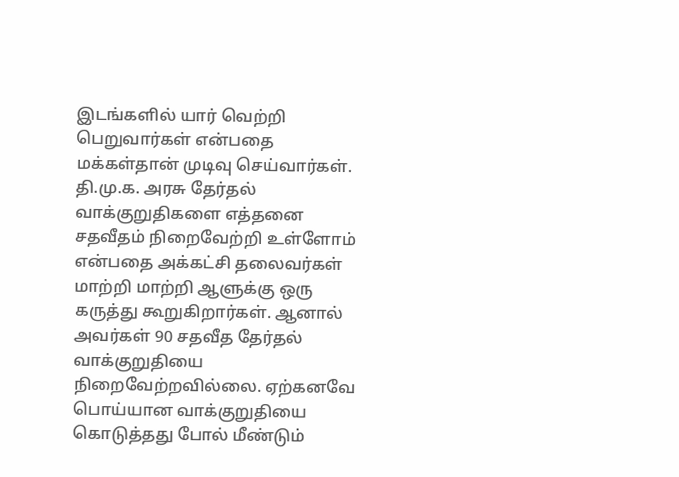இடங்களில் யார் வெற்றி பெறுவார்கள் என்பதை மக்கள்தான் முடிவு செய்வார்கள். தி.மு.க. அரசு தேர்தல் வாக்குறுதிகளை எத்தனை சதவீதம் நிறைவேற்றி உள்ளோம் என்பதை அக்கட்சி தலைவர்கள் மாற்றி மாற்றி ஆளுக்கு ஒரு கருத்து கூறுகிறார்கள். ஆனால் அவர்கள் 90 சதவீத தேர்தல் வாக்குறுதியை நிறைவேற்றவில்லை. ஏற்கனவே பொய்யான வாக்குறுதியை கொடுத்தது போல் மீண்டும்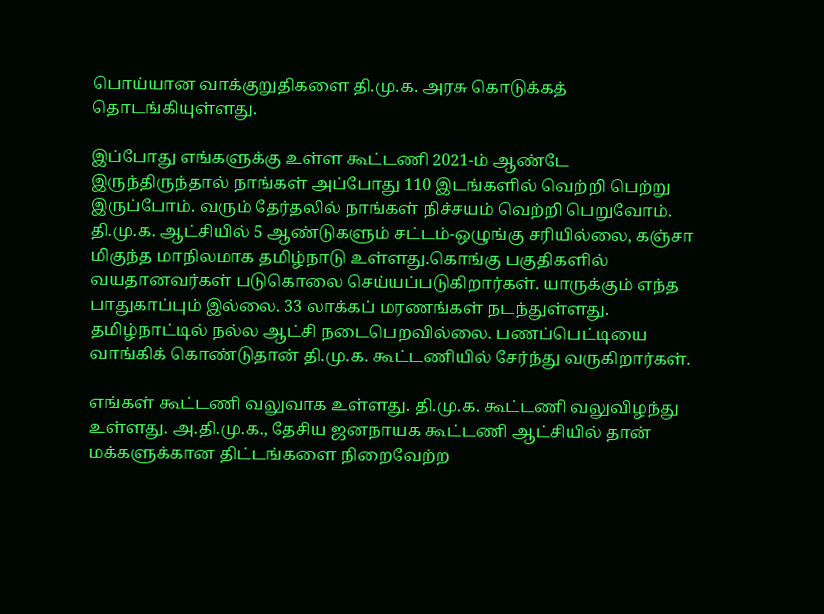பொய்யான வாக்குறுதிகளை தி.மு.க. அரசு கொடுக்கத் தொடங்கியுள்ளது.

இப்போது எங்களுக்கு உள்ள கூட்டணி 2021-ம் ஆண்டே இருந்திருந்தால் நாங்கள் அப்போது 110 இடங்களில் வெற்றி பெற்று இருப்போம். வரும் தேர்தலில் நாங்கள் நிச்சயம் வெற்றி பெறுவோம். தி.மு.க. ஆட்சியில் 5 ஆண்டுகளும் சட்டம்-ஒழுங்கு சரியில்லை, கஞ்சா மிகுந்த மாநிலமாக தமிழ்நாடு உள்ளது.கொங்கு பகுதிகளில் வயதானவர்கள் படுகொலை செய்யப்படுகிறார்கள். யாருக்கும் எந்த பாதுகாப்பும் இல்லை. 33 லாக்கப் மரணங்கள் நடந்துள்ளது. தமிழ்நாட்டில் நல்ல ஆட்சி நடைபெறவில்லை. பணப்பெட்டியை வாங்கிக் கொண்டுதான் தி.மு.க. கூட்டணியில் சேர்ந்து வருகிறார்கள்.

எங்கள் கூட்டணி வலுவாக உள்ளது. தி.மு.க. கூட்டணி வலுவிழந்து உள்ளது. அ.தி.மு.க., தேசிய ஜனநாயக கூட்டணி ஆட்சியில் தான் மக்களுக்கான திட்டங்களை நிறைவேற்ற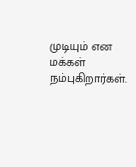முடியும் என மக்கள் நம்புகிறார்கள்.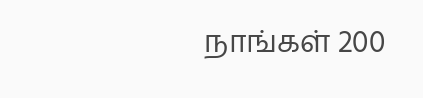நாங்கள் 200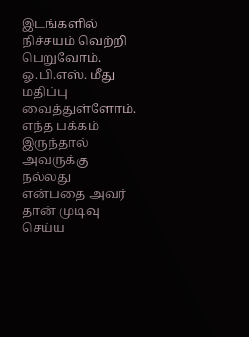இடங்களில் நிச்சயம் வெற்றி பெறுவோம். ஓ.பி.எஸ். மீது மதிப்பு வைத்துள்ளோம். எந்த பக்கம் இருந்தால் அவருக்கு நல்லது என்பதை அவர் தான் முடிவு செய்ய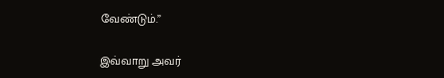வேண்டும்.”

இவ்வாறு அவர்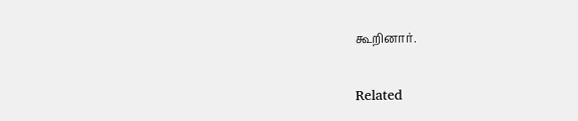கூறினார்.

Related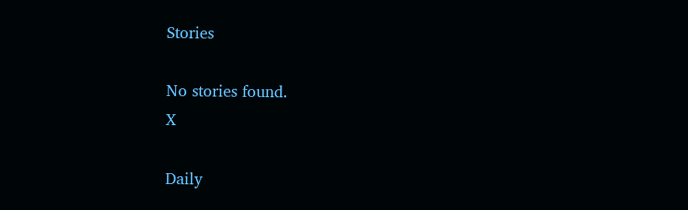Stories

No stories found.
X

Daily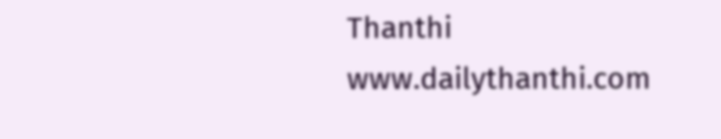Thanthi
www.dailythanthi.com